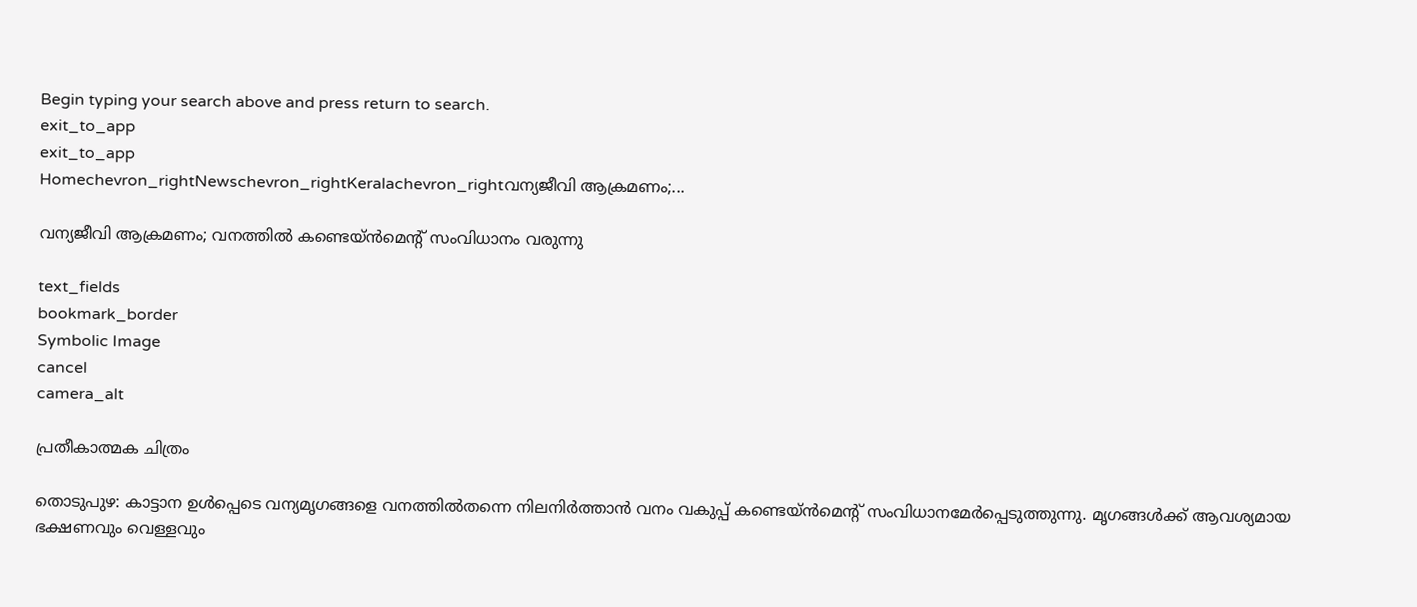Begin typing your search above and press return to search.
exit_to_app
exit_to_app
Homechevron_rightNewschevron_rightKeralachevron_rightവന്യജീവി ആക്രമണം;...

വന്യജീവി ആക്രമണം; വനത്തിൽ കണ്ടെയ്ൻമെന്‍റ് സംവിധാനം വരുന്നു

text_fields
bookmark_border
Symbolic Image
cancel
camera_alt

പ്രതീകാത്മക ചിത്രം

തൊടുപുഴ: കാട്ടാന ഉൾപ്പെടെ വന്യമൃഗങ്ങളെ വനത്തിൽതന്നെ നിലനിർത്താൻ വനം വകുപ്പ് കണ്ടെയ്ൻമെന്‍റ് സംവിധാനമേർപ്പെടുത്തുന്നു. മൃഗങ്ങൾക്ക് ആവശ്യമായ ഭക്ഷണവും വെള്ളവും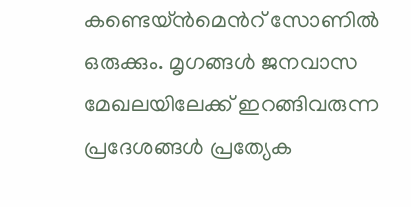കണ്ടെയ്ൻമെന്‍റ് സോണിൽ ഒരുക്കും. മൃഗങ്ങൾ ജനവാസ മേഖലയിലേക്ക് ഇറങ്ങിവരുന്ന പ്രദേശങ്ങൾ പ്രത്യേക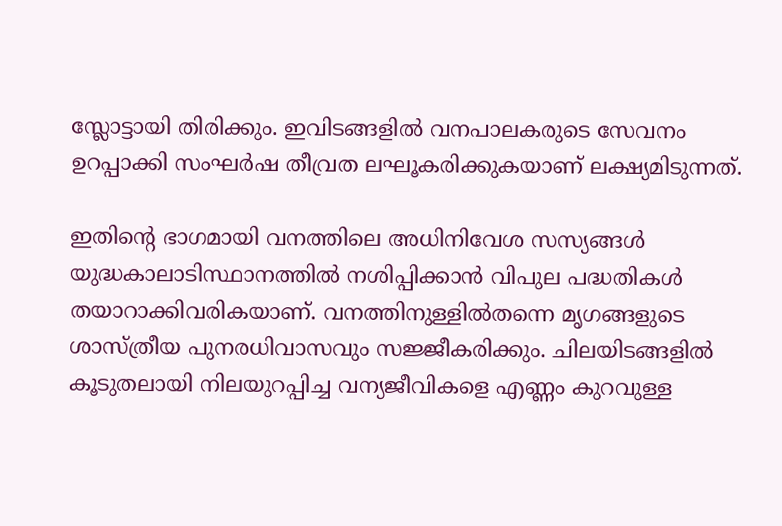സ്ലോട്ടായി തിരിക്കും. ഇവിടങ്ങളിൽ വനപാലകരുടെ സേവനം ഉറപ്പാക്കി സംഘർഷ തീവ്രത ലഘൂകരിക്കുകയാണ് ലക്ഷ്യമിടുന്നത്.

ഇതിന്‍റെ ഭാഗമായി വനത്തിലെ അധിനിവേശ സസ്യങ്ങൾ യുദ്ധകാലാടിസ്ഥാനത്തിൽ നശിപ്പിക്കാൻ വിപുല പദ്ധതികൾ തയാറാക്കിവരികയാണ്. വനത്തിനുള്ളിൽതന്നെ മൃഗങ്ങളുടെ ശാസ്ത്രീയ പുനരധിവാസവും സജ്ജീകരിക്കും. ചിലയിടങ്ങളിൽ കൂടുതലായി നിലയുറപ്പിച്ച വന്യജീവികളെ എണ്ണം കുറവുള്ള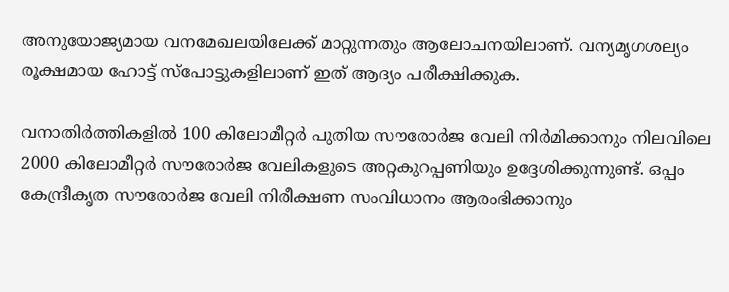അനുയോജ്യമായ വനമേഖലയിലേക്ക് മാറ്റുന്നതും ആലോചനയിലാണ്. വന്യമൃഗശല്യം രൂക്ഷമായ ഹോട്ട് സ്പോട്ടുകളിലാണ് ഇത് ആദ്യം പരീക്ഷിക്കുക.

വനാതിർത്തികളിൽ 100 കിലോമീറ്റർ പുതിയ സൗരോർജ വേലി നിർമിക്കാനും നിലവിലെ 2000 കിലോമീറ്റർ സൗരോർജ വേലികളുടെ അറ്റകുറപ്പണിയും ഉദ്ദേശിക്കുന്നുണ്ട്. ഒപ്പം കേന്ദ്രീകൃത സൗരോർജ വേലി നിരീക്ഷണ സംവിധാനം ആരംഭിക്കാനും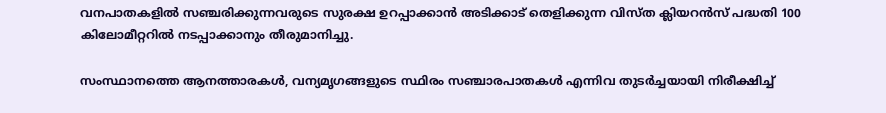വനപാതകളിൽ സഞ്ചരിക്കുന്നവരുടെ സുരക്ഷ ഉറപ്പാക്കാൻ അടിക്കാട് തെളിക്കുന്ന വിസ്ത ക്ലിയറൻസ് പദ്ധതി 100 കിലോമീറ്ററിൽ നടപ്പാക്കാനും തീരുമാനിച്ചു.

സംസ്ഥാനത്തെ ആനത്താരകൾ, വന്യമൃഗങ്ങളുടെ സ്ഥിരം സഞ്ചാരപാതകൾ എന്നിവ തുടർച്ചയായി നിരീക്ഷിച്ച്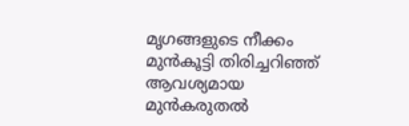മൃഗങ്ങളുടെ നീക്കം മുൻകൂട്ടി തിരിച്ചറിഞ്ഞ് ആവശ്യമായ മുൻകരുതൽ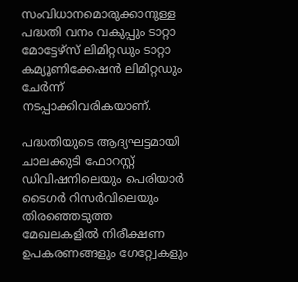സംവിധാനമൊരുക്കാനുള്ള പദ്ധതി വനം വകുപ്പും ടാറ്റാ മോട്ടേഴ്സ് ലിമിറ്റഡും ടാറ്റാ കമ്യൂണിക്കേഷൻ ലിമിറ്റഡും ചേർന്ന് നടപ്പാക്കിവരികയാണ്.

പദ്ധതിയുടെ ആദ്യഘട്ടമായി ചാലക്കുടി ഫോറസ്റ്റ് ഡിവിഷനിലെയും പെരിയാർ ടൈഗർ റിസർവിലെയും തിരഞ്ഞെടുത്ത മേഖലകളിൽ നിരീക്ഷണ ഉപകരണങ്ങളും ഗേറ്റ്വേകളും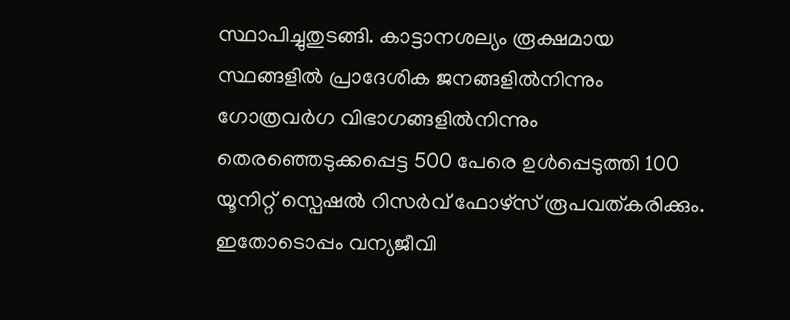സ്ഥാപിച്ചുതുടങ്ങി. കാട്ടാനശല്യം രൂക്ഷമായ സ്ഥങ്ങളിൽ പ്രാദേശിക ജനങ്ങളിൽനിന്നും ഗോത്രവർഗ വിഭാഗങ്ങളിൽനിന്നും തെരഞ്ഞെടുക്കപ്പെട്ട 500 പേരെ ഉൾപ്പെടുത്തി 100 യൂനിറ്റ് സ്പെഷൽ റിസർവ് ഫോഴ്സ് രൂപവത്കരിക്കും. ഇതോടൊപ്പം വന്യജീവി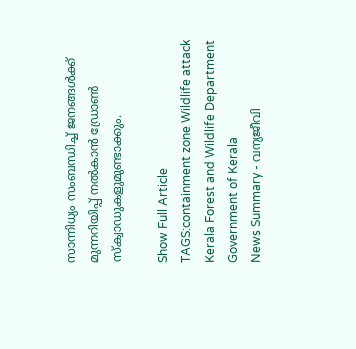സാന്നിധ്യം സംബന്ധിച്ച് ജനങ്ങൾക്ക് മുന്നറിയിപ്പ് നൽകാൻ ഡ്രോൺ സ്ക്വാഡുകളുമുണ്ടാക്കും.

Show Full Article
TAGS:containment zone Wildlife attack Kerala Forest and Wildlife Department Government of Kerala
News Summary - വന്യജീവി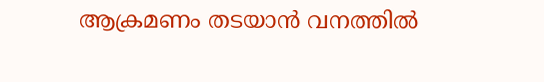ആക്രമണം തടയാൻ വനത്തിൽ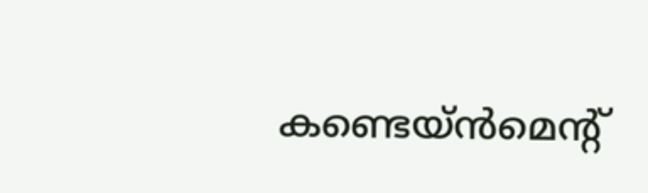കണ്ടെയ്ൻമെന്‍റ്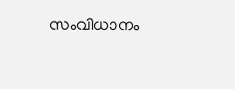സംവിധാനം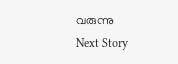വരുന്നു
Next Story